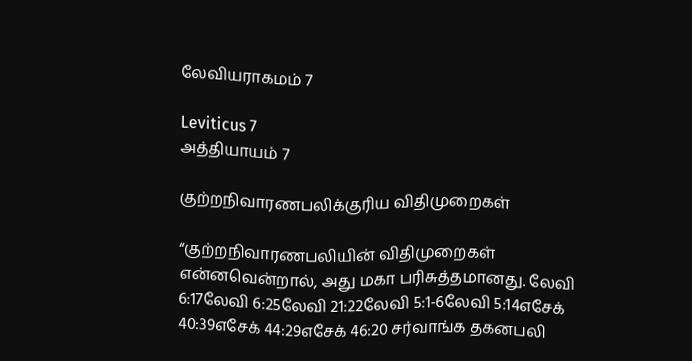லேவியராகமம் 7

Leviticus 7
அத்தியாயம் 7

குற்றநிவாரணபலிக்குரிய விதிமுறைகள்

“குற்றநிவாரணபலியின் விதிமுறைகள் என்னவென்றால், அது மகா பரிசுத்தமானது. லேவி 6:17லேவி 6:25லேவி 21:22லேவி 5:1-6லேவி 5:14எசேக் 40:39எசேக் 44:29எசேக் 46:20 சர்வாங்க தகனபலி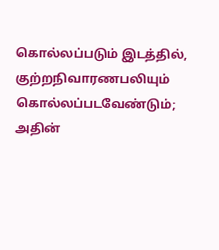கொல்லப்படும் இடத்தில், குற்றநிவாரணபலியும் கொல்லப்படவேண்டும்; அதின்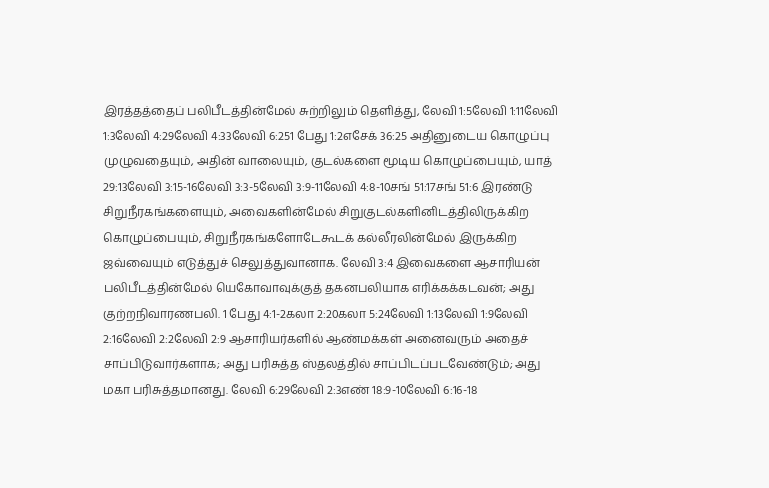இரத்தத்தைப் பலிபீடத்தின்மேல் சுற்றிலும் தெளித்து, லேவி 1:5லேவி 1:11லேவி 1:3லேவி 4:29லேவி 4:33லேவி 6:251 பேது 1:2எசேக் 36:25 அதினுடைய கொழுப்பு முழுவதையும், அதின் வாலையும், குடல்களை மூடிய கொழுப்பையும், யாத் 29:13லேவி 3:15-16லேவி 3:3-5லேவி 3:9-11லேவி 4:8-10சங் 51:17சங் 51:6 இரண்டு சிறுநீரகங்களையும், அவைகளின்மேல் சிறுகுடல்களினிடத்திலிருக்கிற கொழுப்பையும், சிறுநீரகங்களோடேகூடக் கல்லீரலின்மேல் இருக்கிற ஜவ்வையும் எடுத்துச் செலுத்துவானாக. லேவி 3:4 இவைகளை ஆசாரியன் பலிபீடத்தின்மேல் யெகோவாவுக்குத் தகனபலியாக எரிக்கக்கடவன்; அது குற்றநிவாரணபலி. 1 பேது 4:1-2கலா 2:20கலா 5:24லேவி 1:13லேவி 1:9லேவி 2:16லேவி 2:2லேவி 2:9 ஆசாரியர்களில் ஆண்மக்கள் அனைவரும் அதைச் சாப்பிடுவார்களாக; அது பரிசுத்த ஸ்தலத்தில் சாப்பிடப்படவேண்டும்; அது மகா பரிசுத்தமானது. லேவி 6:29லேவி 2:3எண் 18:9-10லேவி 6:16-18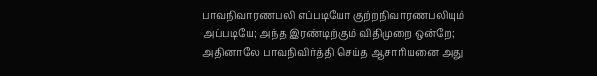பாவநிவாரணபலி எப்படியோ குற்றநிவாரணபலியும் அப்படியே; அந்த இரண்டிற்கும் விதிமுறை ஒன்றே; அதினாலே பாவநிவிர்த்தி செய்த ஆசாரியனை அது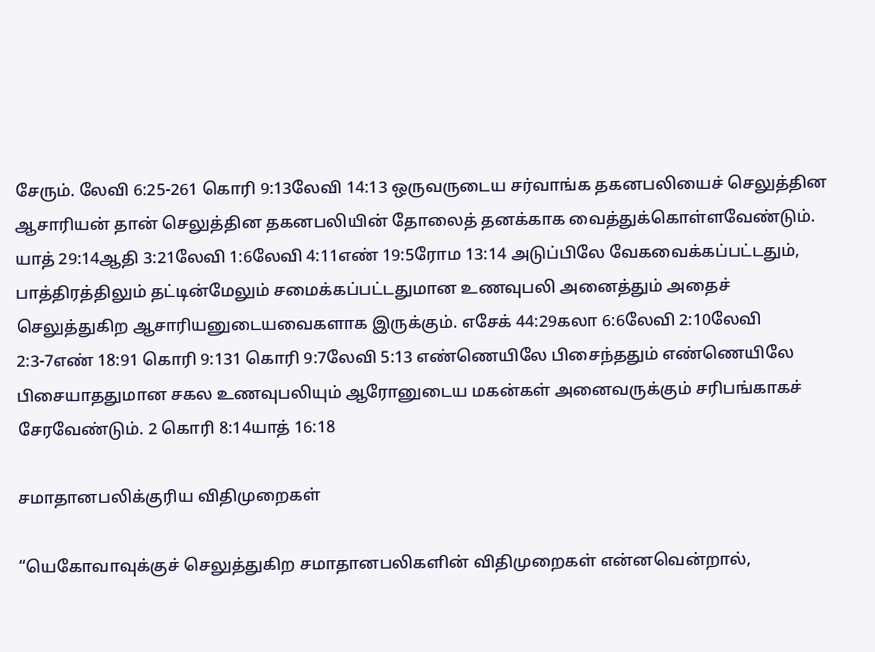சேரும். லேவி 6:25-261 கொரி 9:13லேவி 14:13 ஒருவருடைய சர்வாங்க தகனபலியைச் செலுத்தின ஆசாரியன் தான் செலுத்தின தகனபலியின் தோலைத் தனக்காக வைத்துக்கொள்ளவேண்டும். யாத் 29:14ஆதி 3:21லேவி 1:6லேவி 4:11எண் 19:5ரோம 13:14 அடுப்பிலே வேகவைக்கப்பட்டதும், பாத்திரத்திலும் தட்டின்மேலும் சமைக்கப்பட்டதுமான உணவுபலி அனைத்தும் அதைச் செலுத்துகிற ஆசாரியனுடையவைகளாக இருக்கும். எசேக் 44:29கலா 6:6லேவி 2:10லேவி 2:3-7எண் 18:91 கொரி 9:131 கொரி 9:7லேவி 5:13 எண்ணெயிலே பிசைந்ததும் எண்ணெயிலே பிசையாததுமான சகல உணவுபலியும் ஆரோனுடைய மகன்கள் அனைவருக்கும் சரிபங்காகச் சேரவேண்டும். 2 கொரி 8:14யாத் 16:18

சமாதானபலிக்குரிய விதிமுறைகள்

“யெகோவாவுக்குச் செலுத்துகிற சமாதானபலிகளின் விதிமுறைகள் என்னவென்றால்,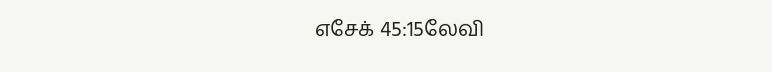எசேக் 45:15லேவி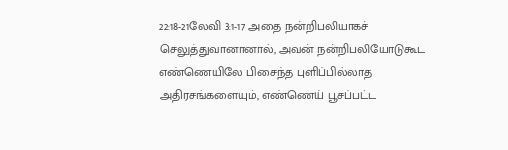22:18-21லேவி 3:1-17 அதை நன்றிபலியாகச் செலுத்துவானானால், அவன் நன்றிபலியோடுகூட எண்ணெயிலே பிசைந்த புளிப்பில்லாத அதிரசங்களையும், எண்ணெய் பூசப்பட்ட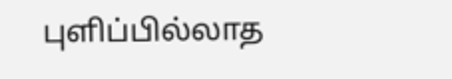புளிப்பில்லாத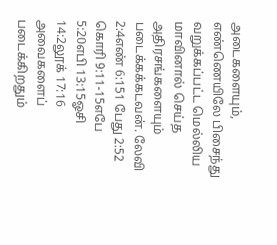அடைகளையும், எண்ணெயிலே பிசைந்து வறுக்கப்பட்ட மெல்லிய மாவினால் செய்த அதிரசங்களையும் படைக்கக்கடவன். லேவி 2:4எண் 6:151 பேது 2:52 கொரி 9:11-15எபே 5:20எபி 13:15ஓசி 14:2லூக் 17:16 அவைகளைப் படைக்கிறதும்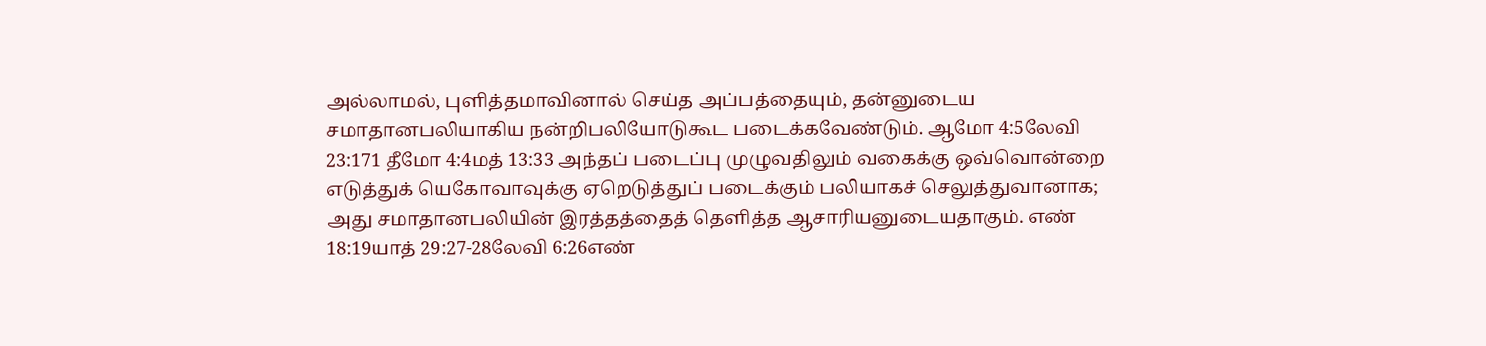அல்லாமல், புளித்தமாவினால் செய்த அப்பத்தையும், தன்னுடைய சமாதானபலியாகிய நன்றிபலியோடுகூட படைக்கவேண்டும். ஆமோ 4:5லேவி 23:171 தீமோ 4:4மத் 13:33 அந்தப் படைப்பு முழுவதிலும் வகைக்கு ஒவ்வொன்றை எடுத்துக் யெகோவாவுக்கு ஏறெடுத்துப் படைக்கும் பலியாகச் செலுத்துவானாக; அது சமாதானபலியின் இரத்தத்தைத் தெளித்த ஆசாரியனுடையதாகும். எண் 18:19யாத் 29:27-28லேவி 6:26எண்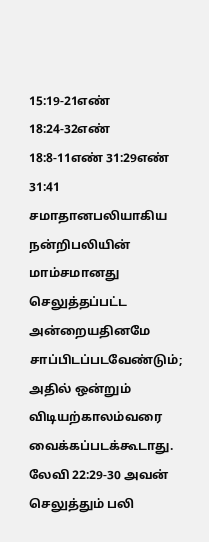15:19-21எண் 18:24-32எண் 18:8-11எண் 31:29எண் 31:41 சமாதானபலியாகிய நன்றிபலியின் மாம்சமானது செலுத்தப்பட்ட அன்றையதினமே சாப்பிடப்படவேண்டும்; அதில் ஒன்றும் விடியற்காலம்வரை வைக்கப்படக்கூடாது. லேவி 22:29-30 அவன் செலுத்தும் பலி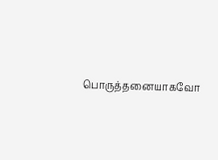பொருத்தனையாகவோ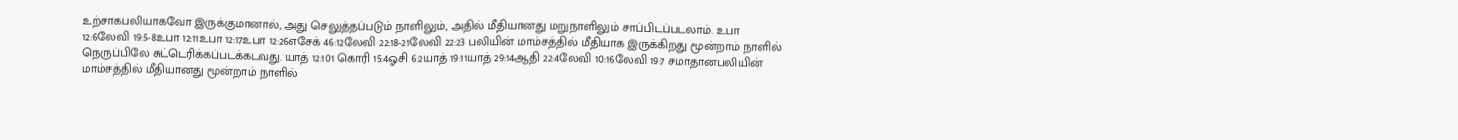உற்சாகபலியாகவோ இருக்குமானால், அது செலுத்தப்படும் நாளிலும், அதில் மீதியானது மறுநாளிலும் சாப்பிடப்படலாம். உபா 12:6லேவி 19:5-8உபா 12:11உபா 12:17உபா 12:26எசேக் 46:12லேவி 22:18-21லேவி 22:23 பலியின் மாம்சத்தில் மீதியாக இருக்கிறது மூன்றாம் நாளில் நெருப்பிலே சுட்டெரிக்கப்படக்கடவது. யாத் 12:101 கொரி 15:4ஓசி 6:2யாத் 19:11யாத் 29:14ஆதி 22:4லேவி 10:16லேவி 19:7 சமாதானபலியின் மாம்சத்தில் மீதியானது மூன்றாம் நாளில்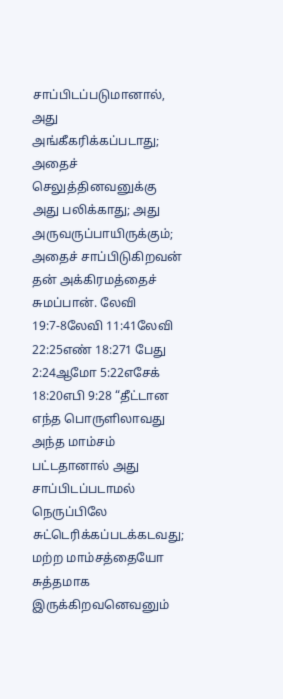சாப்பிடப்படுமானால், அது அங்கீகரிக்கப்படாது; அதைச் செலுத்தினவனுக்கு அது பலிக்காது; அது அருவருப்பாயிருக்கும்; அதைச் சாப்பிடுகிறவன் தன் அக்கிரமத்தைச் சுமப்பான். லேவி 19:7-8லேவி 11:41லேவி 22:25எண் 18:271 பேது 2:24ஆமோ 5:22எசேக் 18:20எபி 9:28 “தீட்டான எந்த பொருளிலாவது அந்த மாம்சம் பட்டதானால் அது சாப்பிடப்படாமல் நெருப்பிலே சுட்டெரிக்கப்படக்கடவது; மற்ற மாம்சத்தையோ சுத்தமாக இருக்கிறவனெவனும்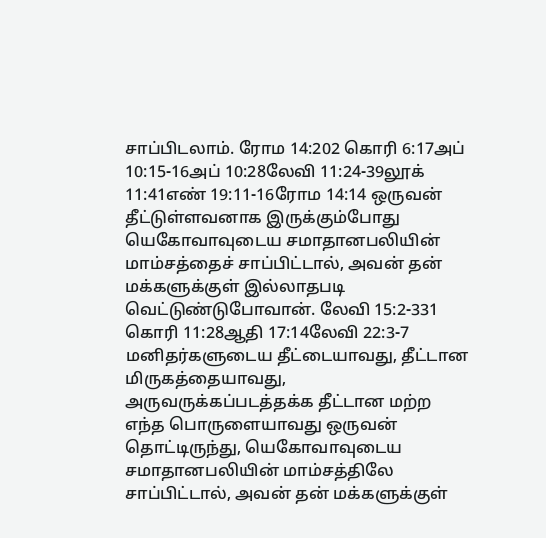சாப்பிடலாம். ரோம 14:202 கொரி 6:17அப் 10:15-16அப் 10:28லேவி 11:24-39லூக் 11:41எண் 19:11-16ரோம 14:14 ஒருவன் தீட்டுள்ளவனாக இருக்கும்போது யெகோவாவுடைய சமாதானபலியின் மாம்சத்தைச் சாப்பிட்டால், அவன் தன் மக்களுக்குள் இல்லாதபடி வெட்டுண்டுபோவான். லேவி 15:2-331 கொரி 11:28ஆதி 17:14லேவி 22:3-7 மனிதர்களுடைய தீட்டையாவது, தீட்டான மிருகத்தையாவது, அருவருக்கப்படத்தக்க தீட்டான மற்ற எந்த பொருளையாவது ஒருவன் தொட்டிருந்து, யெகோவாவுடைய சமாதானபலியின் மாம்சத்திலே சாப்பிட்டால், அவன் தன் மக்களுக்குள்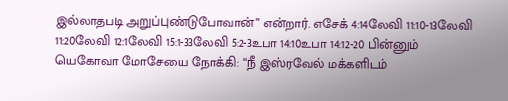இல்லாதபடி அறுப்புண்டுபோவான்” என்றார். எசேக் 4:14லேவி 11:10-13லேவி 11:20லேவி 12:1லேவி 15:1-33லேவி 5:2-3உபா 14:10உபா 14:12-20 பின்னும் யெகோவா மோசேயை நோக்கி: “நீ இஸ்ரவேல் மக்களிடம்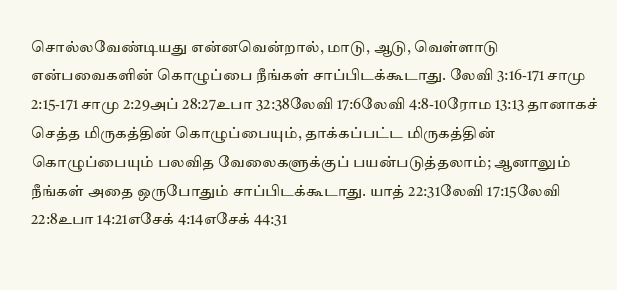சொல்லவேண்டியது என்னவென்றால், மாடு, ஆடு, வெள்ளாடு என்பவைகளின் கொழுப்பை நீங்கள் சாப்பிடக்கூடாது. லேவி 3:16-171 சாமு 2:15-171 சாமு 2:29அப் 28:27உபா 32:38லேவி 17:6லேவி 4:8-10ரோம 13:13 தானாகச் செத்த மிருகத்தின் கொழுப்பையும், தாக்கப்பட்ட மிருகத்தின் கொழுப்பையும் பலவித வேலைகளுக்குப் பயன்படுத்தலாம்; ஆனாலும் நீங்கள் அதை ஒருபோதும் சாப்பிடக்கூடாது. யாத் 22:31லேவி 17:15லேவி 22:8உபா 14:21எசேக் 4:14எசேக் 44:31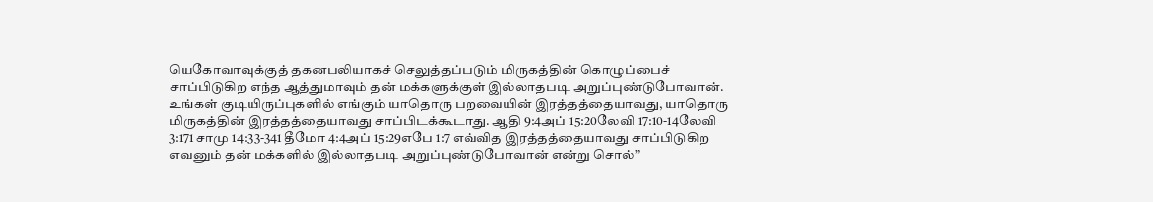யெகோவாவுக்குத் தகனபலியாகச் செலுத்தப்படும் மிருகத்தின் கொழுப்பைச் சாப்பிடுகிற எந்த ஆத்துமாவும் தன் மக்களுக்குள் இல்லாதபடி அறுப்புண்டுபோவான். உங்கள் குடியிருப்புகளில் எங்கும் யாதொரு பறவையின் இரத்தத்தையாவது, யாதொரு மிருகத்தின் இரத்தத்தையாவது சாப்பிடக்கூடாது. ஆதி 9:4அப் 15:20லேவி 17:10-14லேவி 3:171 சாமு 14:33-341 தீமோ 4:4அப் 15:29எபே 1:7 எவ்வித இரத்தத்தையாவது சாப்பிடுகிற எவனும் தன் மக்களில் இல்லாதபடி அறுப்புண்டுபோவான் என்று சொல்”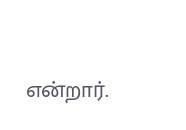என்றார்.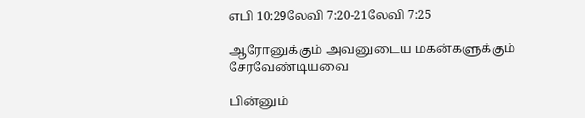எபி 10:29லேவி 7:20-21லேவி 7:25

ஆரோனுக்கும் அவனுடைய மகன்களுக்கும் சேரவேண்டியவை

பின்னும்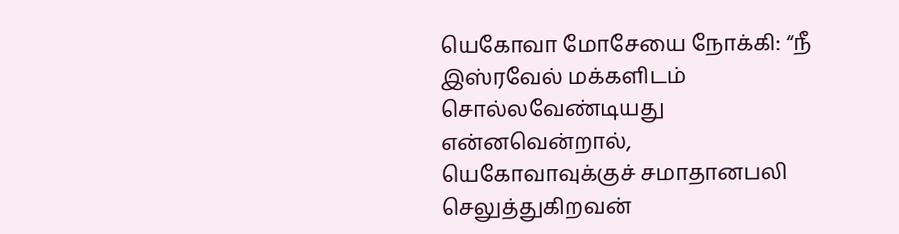யெகோவா மோசேயை நோக்கி: “நீ இஸ்ரவேல் மக்களிடம் சொல்லவேண்டியது என்னவென்றால், யெகோவாவுக்குச் சமாதானபலி செலுத்துகிறவன்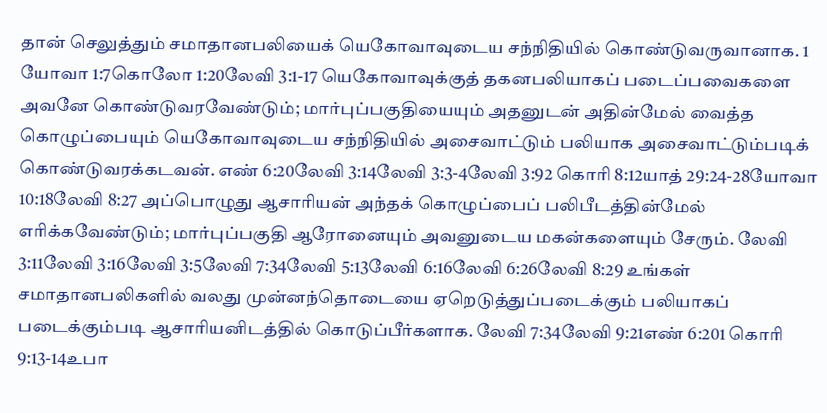தான் செலுத்தும் சமாதானபலியைக் யெகோவாவுடைய சந்நிதியில் கொண்டுவருவானாக. 1 யோவா 1:7கொலோ 1:20லேவி 3:1-17 யெகோவாவுக்குத் தகனபலியாகப் படைப்பவைகளை அவனே கொண்டுவரவேண்டும்; மார்புப்பகுதியையும் அதனுடன் அதின்மேல் வைத்த கொழுப்பையும் யெகோவாவுடைய சந்நிதியில் அசைவாட்டும் பலியாக அசைவாட்டும்படிக் கொண்டுவரக்கடவன். எண் 6:20லேவி 3:14லேவி 3:3-4லேவி 3:92 கொரி 8:12யாத் 29:24-28யோவா 10:18லேவி 8:27 அப்பொழுது ஆசாரியன் அந்தக் கொழுப்பைப் பலிபீடத்தின்மேல் எரிக்கவேண்டும்; மார்புப்பகுதி ஆரோனையும் அவனுடைய மகன்களையும் சேரும். லேவி 3:11லேவி 3:16லேவி 3:5லேவி 7:34லேவி 5:13லேவி 6:16லேவி 6:26லேவி 8:29 உங்கள் சமாதானபலிகளில் வலது முன்னந்தொடையை ஏறெடுத்துப்படைக்கும் பலியாகப் படைக்கும்படி ஆசாரியனிடத்தில் கொடுப்பீர்களாக. லேவி 7:34லேவி 9:21எண் 6:201 கொரி 9:13-14உபா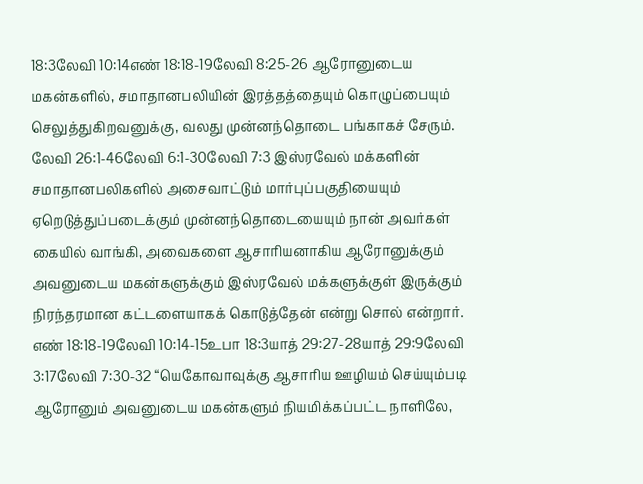18:3லேவி 10:14எண் 18:18-19லேவி 8:25-26 ஆரோனுடைய மகன்களில், சமாதானபலியின் இரத்தத்தையும் கொழுப்பையும் செலுத்துகிறவனுக்கு, வலது முன்னந்தொடை பங்காகச் சேரும். லேவி 26:1-46லேவி 6:1-30லேவி 7:3 இஸ்ரவேல் மக்களின் சமாதானபலிகளில் அசைவாட்டும் மார்புப்பகுதியையும் ஏறெடுத்துப்படைக்கும் முன்னந்தொடையையும் நான் அவர்கள் கையில் வாங்கி, அவைகளை ஆசாரியனாகிய ஆரோனுக்கும் அவனுடைய மகன்களுக்கும் இஸ்ரவேல் மக்களுக்குள் இருக்கும் நிரந்தரமான கட்டளையாகக் கொடுத்தேன் என்று சொல் என்றார். எண் 18:18-19லேவி 10:14-15உபா 18:3யாத் 29:27-28யாத் 29:9லேவி 3:17லேவி 7:30-32 “யெகோவாவுக்கு ஆசாரிய ஊழியம் செய்யும்படி ஆரோனும் அவனுடைய மகன்களும் நியமிக்கப்பட்ட நாளிலே,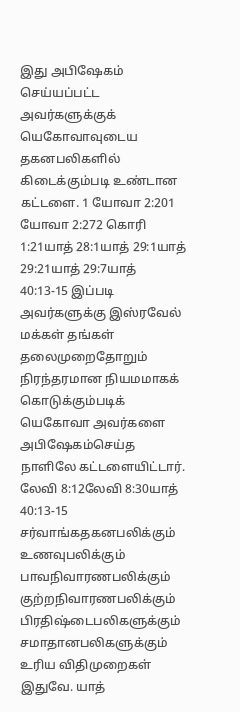இது அபிஷேகம் செய்யப்பட்ட அவர்களுக்குக் யெகோவாவுடைய தகனபலிகளில் கிடைக்கும்படி உண்டான கட்டளை. 1 யோவா 2:201 யோவா 2:272 கொரி 1:21யாத் 28:1யாத் 29:1யாத் 29:21யாத் 29:7யாத் 40:13-15 இப்படி அவர்களுக்கு இஸ்ரவேல் மக்கள் தங்கள் தலைமுறைதோறும் நிரந்தரமான நியமமாகக் கொடுக்கும்படிக் யெகோவா அவர்களை அபிஷேகம்செய்த நாளிலே கட்டளையிட்டார். லேவி 8:12லேவி 8:30யாத் 40:13-15 சர்வாங்கதகனபலிக்கும் உணவுபலிக்கும் பாவநிவாரணபலிக்கும் குற்றநிவாரணபலிக்கும் பிரதிஷ்டைபலிகளுக்கும் சமாதானபலிகளுக்கும் உரிய விதிமுறைகள் இதுவே. யாத்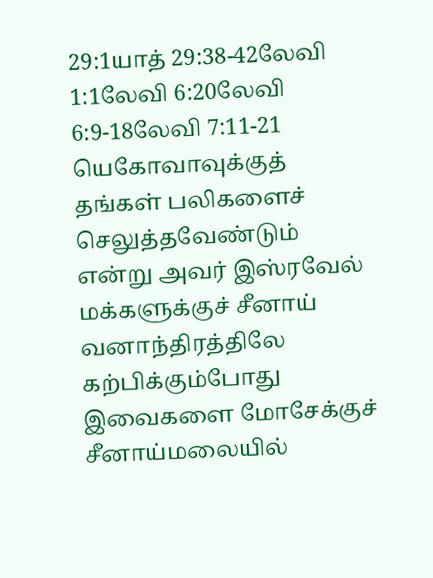29:1யாத் 29:38-42லேவி 1:1லேவி 6:20லேவி 6:9-18லேவி 7:11-21 யெகோவாவுக்குத் தங்கள் பலிகளைச் செலுத்தவேண்டும் என்று அவர் இஸ்ரவேல் மக்களுக்குச் சீனாய் வனாந்திரத்திலே கற்பிக்கும்போது இவைகளை மோசேக்குச் சீனாய்மலையில்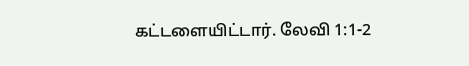கட்டளையிட்டார். லேவி 1:1-2